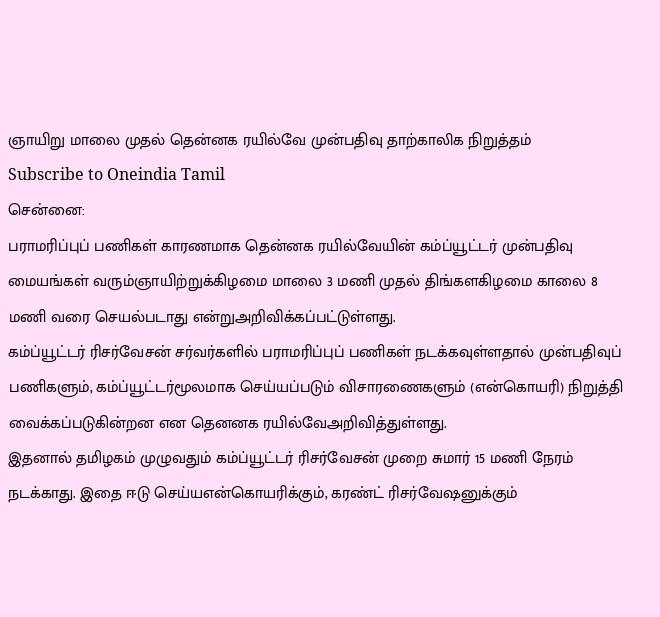ஞாயிறு மாலை முதல் தென்னக ரயில்வே முன்பதிவு தாற்காலிக நிறுத்தம்
Subscribe to Oneindia Tamil
சென்னை:
பராமரிப்புப் பணிகள் காரணமாக தென்னக ரயில்வேயின் கம்ப்யூட்டர் முன்பதிவு மையங்கள் வரும்ஞாயிற்றுக்கிழமை மாலை 3 மணி முதல் திங்களகிழமை காலை 8 மணி வரை செயல்படாது என்றுஅறிவிக்கப்பட்டுள்ளது.
கம்ப்யூட்டர் ரிசர்வேசன் சர்வர்களில் பராமரிப்புப் பணிகள் நடக்கவுள்ளதால் முன்பதிவுப் பணிகளும், கம்ப்யூட்டர்மூலமாக செய்யப்படும் விசாரணைகளும் (என்கொயரி) நிறுத்தி வைக்கப்படுகின்றன என தெனனக ரயில்வேஅறிவித்துள்ளது.
இதனால் தமிழகம் முழுவதும் கம்ப்யூட்டர் ரிசர்வேசன் முறை சுமார் 15 மணி நேரம் நடக்காது. இதை ஈடு செய்யஎன்கொயரிக்கும், கரண்ட் ரிசர்வேஷனுக்கும்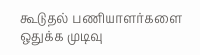கூடுதல் பணியாளர்களை ஒதுக்க முடிவு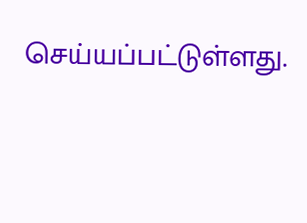செய்யப்பட்டுள்ளது.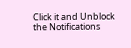Click it and Unblock the Notifications